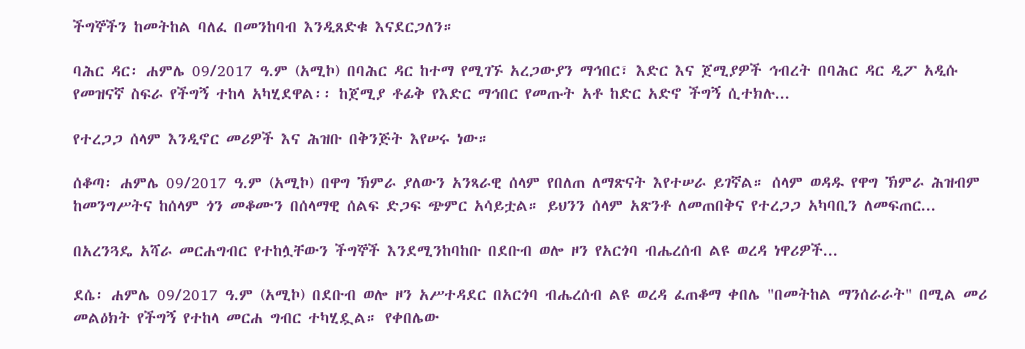ችግኞችን ከመትከል ባለፈ በመንከባብ እንዲጸድቁ እናደርጋለን።

ባሕር ዳር፡ ሐምሌ 09/2017 ዓ.ም (አሚኮ) በባሕር ዳር ከተማ የሚገኙ አረጋውያን ማኅበር፣ እድር እና ጀሚያዎች ኅብረት በባሕር ዳር ዲፖ አዲሱ የመዝናኛ ስፍራ የችግኝ ተከላ አካሂደዋል፡፡ ከጀሚያ ቶፊቅ የእድር ማኅበር የመጡት አቶ ከድር አድኖ ችግኝ ሲተክሉ...

የተረጋጋ ሰላም እንዲኖር መሪዎች እና ሕዝቡ በቅንጅት እየሠሩ ነው።

ሰቆጣ፡ ሐምሌ 09/2017 ዓ.ም (አሚኮ) በዋግ ኽምራ ያለውን አንጻራዊ ሰላም የበለጠ ለማጽናት እየተሠራ ይገኛል። ሰላም ወዳዱ የዋግ ኽምራ ሕዝብም ከመንግሥትና ከሰላም ጎን መቆሙን በሰላማዊ ሰልፍ ድጋፍ ጭምር አሳይቷል። ይህንን ሰላም አጽንቶ ለመጠበቅና የተረጋጋ አካባቢን ለመፍጠር...

በአረንጓዴ አሻራ መርሐግብር የተከሏቸውን ችግኞች እንደሚንከባከቡ በደቡብ ወሎ ዞን የአርጎባ ብሔረሰብ ልዩ ወረዳ ነዋሪዎች...

ደሴ፡ ሐምሌ 09/2017 ዓ.ም (አሚኮ) በደቡብ ወሎ ዞን አሥተዳደር በአርጎባ ብሔረሰብ ልዩ ወረዳ ፈጠቆማ ቀበሌ "በመትከል ማንሰራራት" በሚል መሪ መልዕክት የችግኝ የተከላ መርሐ ግብር ተካሂዷል። የቀበሌው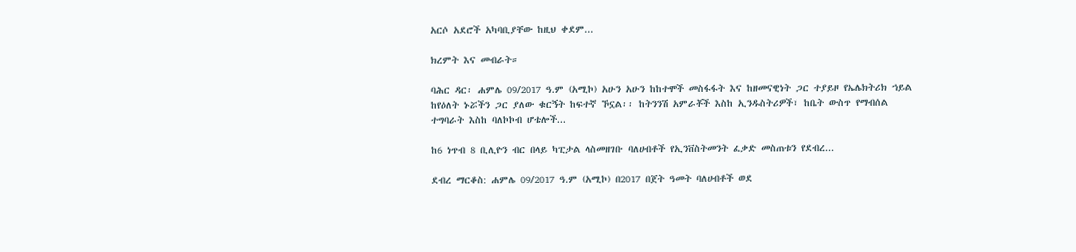አርሶ አደሮች አካባቢያቸው ከዚህ ቀደም...

ክረምት እና መብራት።

ባሕር ዳር፡ ሐምሌ 09/2017 ዓ.ም (አሚኮ) አሁን አሁን ከከተሞች መስፋፋት እና ከዘመናዊነት ጋር ተያይዞ የኤሌክትሪክ ኀይል ከየዕለት ኑሯችን ጋር ያለው ቁርኝት ከፍተኛ ኾኗል፡፡ ከትንንሽ አምራቾች እስከ ኢንዱስትሪዎች፣ ከቤት ውስጥ የማብሰል ተግባራት እስከ ባለኮኮብ ሆቴሎች...

ከ6 ነጥብ 8 ቢሊዮን ብር በላይ ካፒታል ላስመዘገቡ ባለሀብቶች የኢንቨስትመንት ፈቃድ መስጠቱን የደብረ...

ደብረ ማርቆስ: ሐምሌ 09/2017 ዓ.ም (አሚኮ) በ2017 በጀት ዓመት ባለሀብቶች ወደ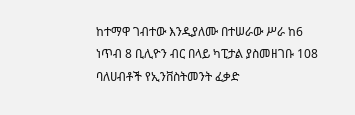ከተማዋ ገብተው እንዲያለሙ በተሠራው ሥራ ከ6 ነጥብ 8 ቢሊዮን ብር በላይ ካፒታል ያስመዘገቡ 108 ባለሀብቶች የኢንቨስትመንት ፈቃድ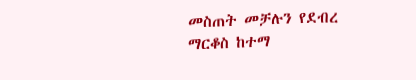መስጠት መቻሉን የደብረ ማርቆስ ከተማ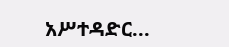አሥተዳድር...